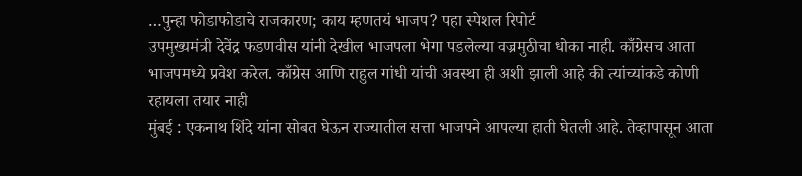…पुन्हा फोडाफोडाचे राजकारण; काय म्हणतयं भाजप? पहा स्पेशल रिपोर्ट
उपमुख्यमंत्री देवेंद्र फडणवीस यांनी देखील भाजपला भेगा पडलेल्या वज्रमुठीचा धोका नाही. काँग्रेसच आता भाजपमध्ये प्रवेश करेल. काँग्रेस आणि राहुल गांधी यांची अवस्था ही अशी झाली आहे की त्यांच्यांकडे कोणी रहायला तयार नाही
मुंबई : एकनाथ शिंदे यांना सोबत घेऊन राज्यातील सत्ता भाजपने आपल्या हाती घेतली आहे. तेव्हापासून आता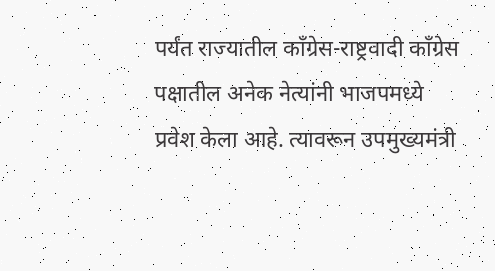पर्यंत राज्यातील काँग्रेस-राष्ट्रवादी काँग्रेस पक्षातील अनेक नेत्यांनी भाजपमध्ये प्रवेश केला आहे. त्यावरून उपमुख्यमंत्री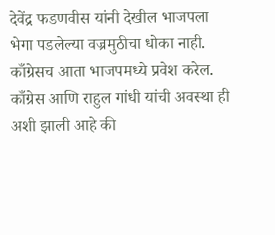देवेंद्र फडणवीस यांनी देखील भाजपला भेगा पडलेल्या वज्रमुठीचा धोका नाही. काँग्रेसच आता भाजपमध्ये प्रवेश करेल. काँग्रेस आणि राहुल गांधी यांची अवस्था ही अशी झाली आहे की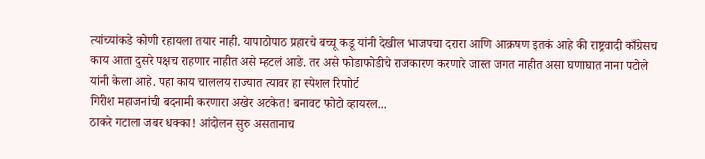त्यांच्यांकडे कोणी रहायला तयार नाही. यापाठोपाठ प्रहारचे बच्चू कडू यांनी देखील भाजपचा दरारा आणि आक्रषण इतकं आहे की राष्ट्रवादी काँग्रेसच काय आता दुसरे पक्षच राहणार नाहीत असे म्हटलं आङे. तर असे फोडाफोडीचे राजकारण करणारे जास्त जगत नाहीत असा घणाघात नाना पटोले यांनी केला आहे. पहा काय चाललय राज्यात त्यावर हा स्पेशल रिपाोर्ट
गिरीश महाजनांची बदनामी करणारा अखेर अटकेत! बनावट फोटो व्हायरल...
ठाकरे गटाला जबर धक्का! आंदोलन सुरु असतानाच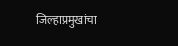जिल्हाप्रमुखांचा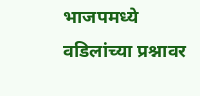भाजपमध्ये
वडिलांच्या प्रश्नावर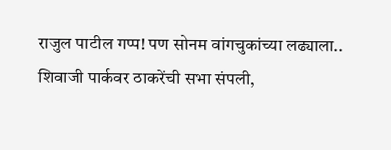राजुल पाटील गप्प! पण सोनम वांगचुकांच्या लढ्याला..
शिवाजी पार्कवर ठाकरेंची सभा संपली,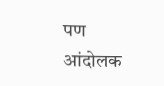पण आंदोलक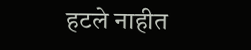हटले नाहीत